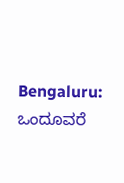Bengaluru: ಒಂದೂವರೆ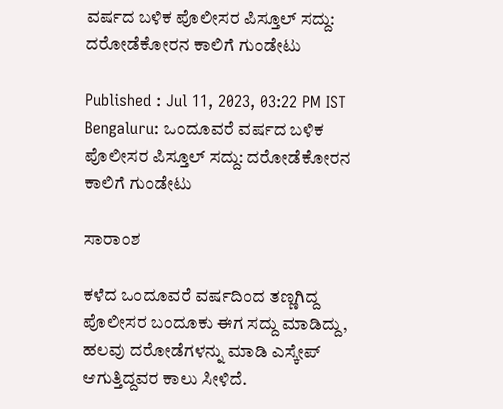ವರ್ಷದ ಬಳಿಕ ಪೊಲೀಸರ ಪಿಸ್ತೂಲ್ ಸದ್ದು: ದರೋಡೆಕೋರನ ಕಾಲಿಗೆ ಗುಂಡೇಟು

Published : Jul 11, 2023, 03:22 PM IST
Bengaluru: ಒಂದೂವರೆ ವರ್ಷದ ಬಳಿಕ ಪೊಲೀಸರ ಪಿಸ್ತೂಲ್ ಸದ್ದು: ದರೋಡೆಕೋರನ ಕಾಲಿಗೆ ಗುಂಡೇಟು

ಸಾರಾಂಶ

ಕಳೆದ ಒಂದೂವರೆ ವರ್ಷದಿಂದ ತಣ್ಣಗಿದ್ದ ಪೊಲೀಸರ ಬಂದೂಕು ಈಗ ಸದ್ದು ಮಾಡಿದ್ದು, ಹಲವು ದರೋಡೆಗಳನ್ನು ಮಾಡಿ ಎಸ್ಕೇಪ್‌ ಆಗುತ್ತಿದ್ದವರ ಕಾಲು ಸೀಳಿದೆ.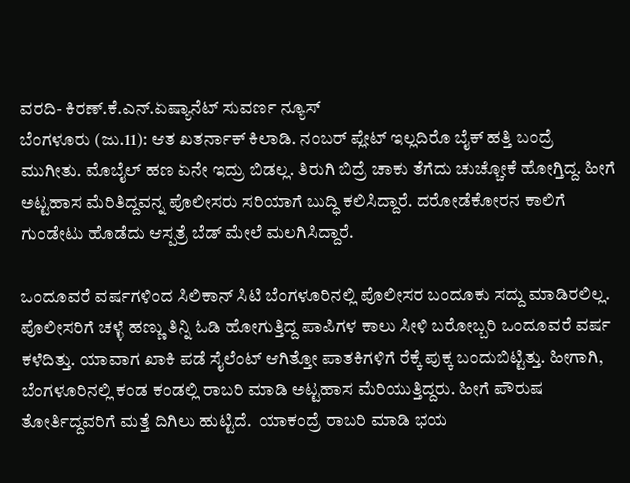ವರದಿ- ಕಿರಣ್.ಕೆ.ಎನ್.ಏಷ್ಯಾನೆಟ್ ಸುವರ್ಣ ನ್ಯೂಸ್
ಬೆಂಗಳೂರು (ಜು.11): ಆತ ಖತರ್ನಾಕ್ ಕಿಲಾಡಿ. ನಂಬರ್ ಪ್ಲೇಟ್ ಇಲ್ಲದಿರೊ ಬೈಕ್ ಹತ್ತಿ ಬಂದ್ರೆ ಮುಗೀತು. ಮೊಬೈಲ್ ಹಣ ಏನೇ ಇದ್ರು ಬಿಡಲ್ಲ. ತಿರುಗಿ ಬಿದ್ರೆ ಚಾಕು ತೆಗೆದು ಚುಚ್ಚೋಕೆ ಹೋಗ್ತಿದ್ದ. ಹೀಗೆ ಅಟ್ಟಹಾಸ ಮೆರಿತಿದ್ದವನ್ನ ಪೊಲೀಸರು ಸರಿಯಾಗೆ ಬುದ್ಧಿ ಕಲಿಸಿದ್ದಾರೆ. ದರೋಡೆಕೋರನ ಕಾಲಿಗೆ ಗುಂಡೇಟು ಹೊಡೆದು ಆಸ್ಪತ್ರೆ ಬೆಡ್ ಮೇಲೆ ಮಲಗಿಸಿದ್ದಾರೆ.

ಒಂದೂವರೆ ವರ್ಷಗಳಿಂದ ಸಿಲಿಕಾನ್ ಸಿಟಿ ಬೆಂಗಳೂರಿನಲ್ಲಿ ಪೊಲೀಸರ ಬಂದೂಕು ಸದ್ದು ಮಾಡಿರಲಿಲ್ಲ. ಪೊಲೀಸರಿಗೆ ಚಳ್ಳೆ ಹಣ್ಣು ತಿನ್ನಿ ಓಡಿ ಹೋಗುತ್ತಿದ್ದ ಪಾಪಿಗಳ ಕಾಲು ಸೀಳಿ ಬರೋಬ್ಬರಿ ಒಂದೂವರೆ ವರ್ಷ ಕಳೆದಿತ್ತು. ಯಾವಾಗ ಖಾಕಿ ಪಡೆ ಸೈಲೆಂಟ್ ಆಗಿತ್ತೋ ಪಾತಕಿಗಳಿಗೆ ರೆಕ್ಕೆ ಪುಕ್ಕ ಬಂದುಬಿಟ್ಟಿತ್ತು. ಹೀಗಾಗಿ, ಬೆಂಗಳೂರಿನಲ್ಲಿ ಕಂಡ ಕಂಡಲ್ಲಿ ರಾಬರಿ ಮಾಡಿ ಅಟ್ಟಹಾಸ ಮೆರಿಯುತ್ತಿದ್ದರು. ಹೀಗೆ ಪೌರುಷ ತೋರ್ತಿದ್ದವರಿಗೆ ಮತ್ತೆ ದಿಗಿಲು ಹುಟ್ಟಿದೆ.  ಯಾಕಂದ್ರೆ ರಾಬರಿ ಮಾಡಿ ಭಯ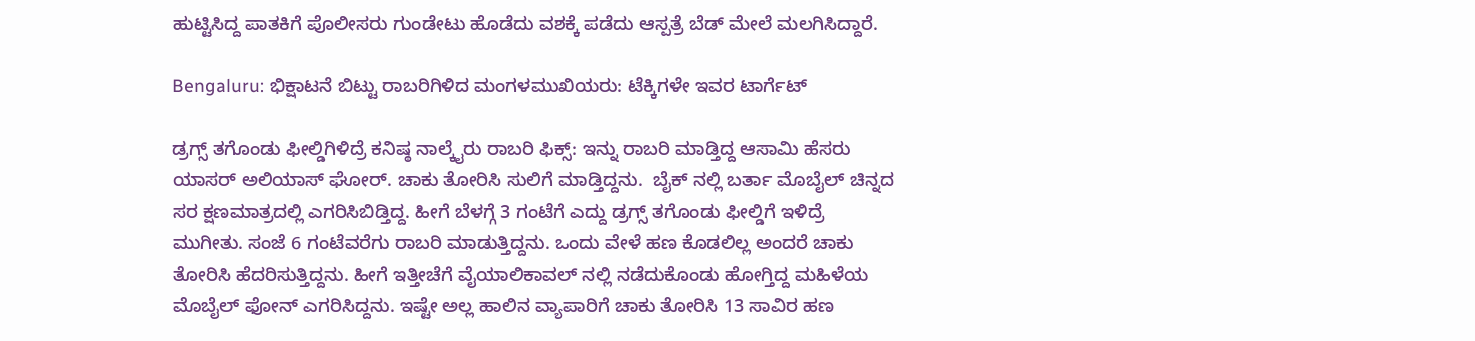ಹುಟ್ಟಿಸಿದ್ದ ಪಾತಕಿಗೆ ಪೊಲೀಸರು ಗುಂಡೇಟು ಹೊಡೆದು ವಶಕ್ಕೆ ಪಡೆದು ಆಸ್ಪತ್ರೆ ಬೆಡ್‌ ಮೇಲೆ ಮಲಗಿಸಿದ್ದಾರೆ.

Bengaluru: ಭಿಕ್ಷಾಟನೆ ಬಿಟ್ಟು ರಾಬರಿಗಿಳಿದ ಮಂಗಳಮುಖಿಯರು: ಟೆಕ್ಕಿಗಳೇ ಇವರ ಟಾರ್ಗೆಟ್‌

ಡ್ರಗ್ಸ್‌ ತಗೊಂಡು ಫೀಲ್ಡಿಗಿಳಿದ್ರೆ ಕನಿಷ್ಠ ನಾಲ್ಕೈರು ರಾಬರಿ ಫಿಕ್ಸ್: ಇನ್ನು ರಾಬರಿ ಮಾಡ್ತಿದ್ದ ಆಸಾಮಿ‌ ಹೆಸರು ಯಾಸರ್ ಅಲಿಯಾಸ್ ಘೋರ್. ಚಾಕು ತೋರಿಸಿ ಸುಲಿಗೆ ಮಾಡ್ತಿದ್ದನು.  ಬೈಕ್ ನಲ್ಲಿ ಬರ್ತಾ ಮೊಬೈಲ್ ಚಿನ್ನದ ಸರ ಕ್ಷಣಮಾತ್ರದಲ್ಲಿ ಎಗರಿಸಿಬಿಡ್ತಿದ್ದ. ಹೀಗೆ ಬೆಳಗ್ಗೆ 3 ಗಂಟೆಗೆ ಎದ್ದು ಡ್ರಗ್ಸ್ ತಗೊಂಡು ಫೀಲ್ಡಿಗೆ ಇಳಿದ್ರೆ ಮುಗೀತು. ಸಂಜೆ 6 ಗಂಟೆವರೆಗು ರಾಬರಿ ಮಾಡುತ್ತಿದ್ದನು. ಒಂದು ವೇಳೆ ಹಣ ಕೊಡಲಿಲ್ಲ ಅಂದರೆ ಚಾಕು ತೋರಿಸಿ ಹೆದರಿಸುತ್ತಿದ್ದನು. ಹೀಗೆ ಇತ್ತೀಚೆಗೆ ವೈಯಾಲಿಕಾವಲ್ ನಲ್ಲಿ ನಡೆದುಕೊಂಡು ಹೋಗ್ತಿದ್ದ ಮಹಿಳೆಯ ಮೊಬೈಲ್ ಫೋನ್ ಎಗರಿಸಿದ್ದನು. ಇಷ್ಟೇ ಅಲ್ಲ ಹಾಲಿನ ವ್ಯಾಪಾರಿಗೆ ಚಾಕು ತೋರಿಸಿ 13 ಸಾವಿರ ಹಣ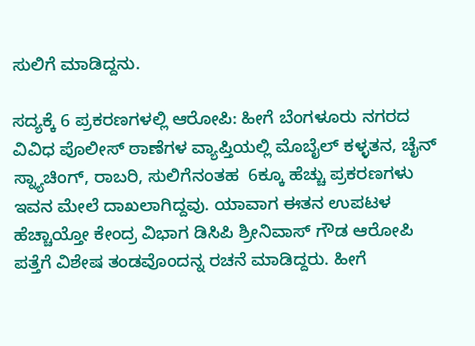ಸುಲಿಗೆ ಮಾಡಿದ್ದನು.

ಸದ್ಯಕ್ಕೆ 6 ಪ್ರಕರಣಗಳಲ್ಲಿ ಆರೋಪಿ: ಹೀಗೆ ಬೆಂಗಳೂರು ನಗರದ ವಿವಿಧ ಪೊಲೀಸ್‌ ಠಾಣೆಗಳ ವ್ಯಾಪ್ತಿಯಲ್ಲಿ ಮೊಬೈಲ್ ಕಳ್ಳತನ, ಚೈನ್‌ ಸ್ನ್ಯಾಚಿಂಗ್, ರಾಬರಿ, ಸುಲಿಗೆನಂತಹ  6ಕ್ಕೂ ಹೆಚ್ಚು ಪ್ರಕರಣಗಳು ಇವನ ಮೇಲೆ ದಾಖಲಾಗಿದ್ದವು. ಯಾವಾಗ ಈತನ ಉಪಟಳ‌ ಹೆಚ್ಚಾಯ್ತೋ ಕೇಂದ್ರ ವಿಭಾಗ ಡಿಸಿಪಿ ಶ್ರೀನಿವಾಸ್ ಗೌಡ ಆರೋಪಿ ಪತ್ತೆಗೆ ವಿಶೇಷ ತಂಡವೊಂದನ್ನ ರಚನೆ ಮಾಡಿದ್ದರು. ಹೀಗೆ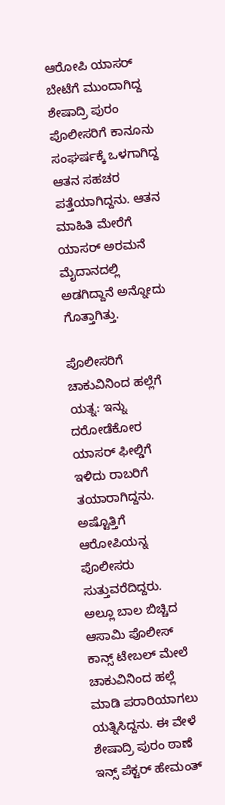ಆರೋಪಿ ಯಾಸರ್ ಬೇಟೆಗೆ ಮುಂದಾಗಿದ್ದ ಶೇಷಾದ್ರಿ ಪುರಂ ಪೊಲೀಸರಿಗೆ ಕಾನೂನು ಸಂಘರ್ಷಕ್ಕೆ ಒಳಗಾಗಿದ್ದ ಆತನ ಸಹಚರ ಪತ್ತೆಯಾಗಿದ್ದನು. ಆತನ ಮಾಹಿತಿ ಮೇರೆಗೆ ಯಾಸರ್ ಅರಮನೆ ಮೈದಾನದಲ್ಲಿ ಅಡಗಿದ್ದಾನೆ ಅನ್ನೋದು ಗೊತ್ತಾಗಿತ್ತು.

ಪೊಲೀಸರಿಗೆ ಚಾಕುವಿನಿಂದ ಹಲ್ಲೆಗೆ ಯತ್ನ: ಇನ್ನು ದರೋಡೆಕೋರ ಯಾಸರ್‌ ಫೀಲ್ಡಿಗೆ ಇಳಿದು ರಾಬರಿಗೆ ತಯಾರಾಗಿದ್ದನು. ಅಷ್ಟೊತ್ತಿಗೆ ಆರೋಪಿಯನ್ನ ಪೊಲೀಸರು ಸುತ್ತುವರೆದಿದ್ದರು. ಅಲ್ಲೂ ಬಾಲ ಬಿಚ್ಚಿದ ಆಸಾಮಿ ಪೊಲೀಸ್ ಕಾನ್ಸ್ ಟೇಬಲ್ ಮೇಲೆ‌ ಚಾಕುವಿನಿಂದ ಹಲ್ಲೆ ಮಾಡಿ ಪರಾರಿಯಾಗಲು ಯತ್ನಿಸಿದ್ದನು. ಈ ವೇಳೆ ಶೇಷಾದ್ರಿ ಪುರಂ ಠಾಣೆ ಇನ್ಸ್ ಪೆಕ್ಟರ್ ಹೇಮಂತ್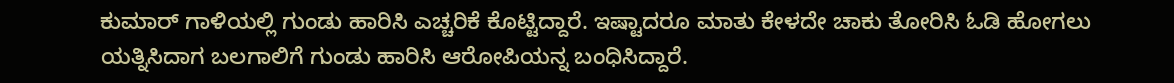ಕುಮಾರ್ ಗಾಳಿಯಲ್ಲಿ ಗುಂಡು ಹಾರಿಸಿ ಎಚ್ಚರಿಕೆ ಕೊಟ್ಟಿದ್ದಾರೆ. ಇಷ್ಟಾದರೂ ಮಾತು ಕೇಳದೇ ಚಾಕು ತೋರಿಸಿ ಓಡಿ ಹೋಗಲು ಯತ್ನಿಸಿದಾಗ ಬಲಗಾಲಿಗೆ ಗುಂಡು ಹಾರಿಸಿ ಆರೋಪಿಯನ್ನ ಬಂಧಿಸಿದ್ದಾರೆ.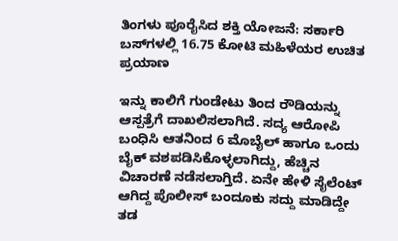ತಿಂಗಳು ಪೂರೈಸಿದ ಶಕ್ತಿ ಯೋಜನೆ: ಸರ್ಕಾರಿ ಬಸ್‌ಗಳಲ್ಲಿ 16.75 ಕೋಟಿ ಮಹಿಳೆಯರ ಉಚಿತ ಪ್ರಯಾಣ

ಇನ್ನು ಕಾಲಿಗೆ ಗುಂಡೇಟು ತಿಂದ ರೌಡಿಯನ್ನು ಆಸ್ಪತ್ರೆಗೆ ದಾಖಲಿಸಲಾಗಿದೆ. ಸದ್ಯ ಆರೋಪಿ ಬಂಧಿಸಿ ಆತನಿಂದ 6 ಮೊಬೈಲ್ ಹಾಗೂ ಒಂದು ಬೈಕ್ ವಶಪಡಿಸಿಕೊಳ್ಳಲಾಗಿದ್ದು, ಹೆಚ್ಚಿನ ವಿಚಾರಣೆ ನಡೆಸಲಾಗ್ತಿದೆ. ಏನೇ ಹೇಳಿ ಸೈಲೆಂಟ್ ಆಗಿದ್ದ ಪೊಲೀಸ್ ಬಂದೂಕು ಸದ್ದು ಮಾಡಿದ್ದೇ ತಡ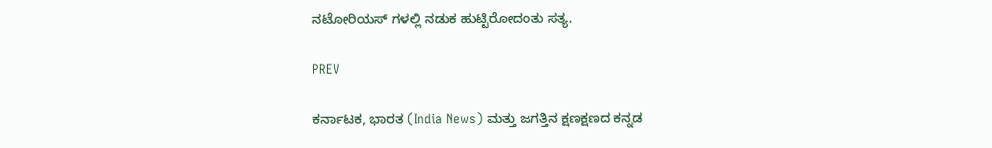ನಟೋರಿಯಸ್ ಗಳಲ್ಲಿ ನಡುಕ‌ ಹುಟ್ಟಿರೋದಂತು ಸತ್ಯ.

PREV

ಕರ್ನಾಟಕ, ಭಾರತ (India News) ಮತ್ತು ಜಗತ್ತಿನ ಕ್ಷಣಕ್ಷಣದ ಕನ್ನಡ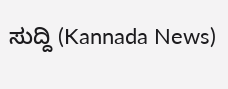ಸುದ್ದಿ (Kannada News)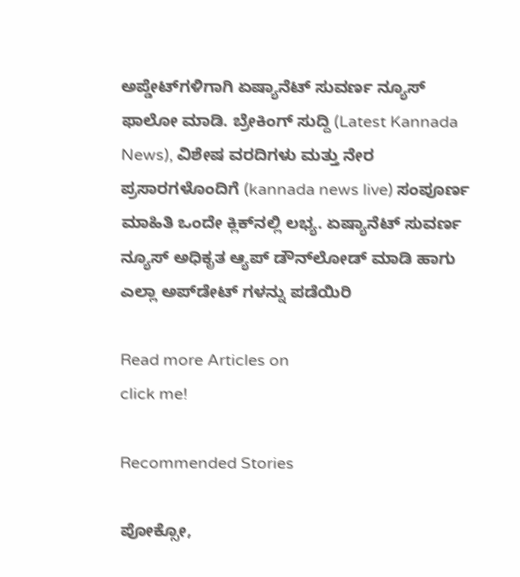ಅಪ್ಡೇಟ್‌ಗಳಿಗಾಗಿ ಏಷ್ಯಾನೆಟ್ ಸುವರ್ಣ ನ್ಯೂಸ್‌ ಫಾಲೋ ಮಾಡಿ. ಬ್ರೇಕಿಂಗ್ ಸುದ್ದಿ (Latest Kannada News), ವಿಶೇಷ ವರದಿಗಳು ಮತ್ತು ನೇರ ಪ್ರಸಾರಗಳೊಂದಿಗೆ (kannada news live) ಸಂಪೂರ್ಣ ಮಾಹಿತಿ ಒಂದೇ ಕ್ಲಿಕ್‌ನಲ್ಲಿ ಲಭ್ಯ. ಏಷ್ಯಾನೆಟ್ ಸುವರ್ಣ ನ್ಯೂಸ್ ಅಧಿಕೃತ ಆ್ಯಪ್ ಡೌನ್‌ಲೋಡ್ ಮಾಡಿ ಹಾಗು ಎಲ್ಲಾ ಅಪ್‌ಡೇಟ್ ಗಳನ್ನು ಪಡೆಯಿರಿ

Read more Articles on
click me!

Recommended Stories

ಪೋಕ್ಸೋ,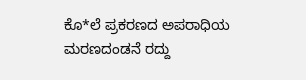ಕೊ*ಲೆ ಪ್ರಕರಣದ ಅಪರಾಧಿಯ ಮರಣದಂಡನೆ ರದ್ದು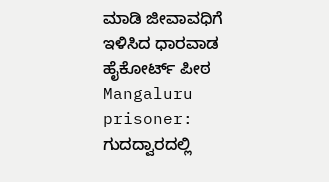ಮಾಡಿ ಜೀವಾವಧಿಗೆ ಇಳಿಸಿದ ಧಾರವಾಡ ಹೈಕೋರ್ಟ್ ಪೀಠ
Mangaluru prisoner: ಗುದದ್ವಾರದಲ್ಲಿ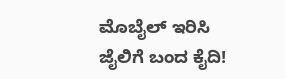ಮೊಬೈಲ್‌ ಇರಿಸಿ ಜೈಲಿಗೆ ಬಂದ ಕೈದಿ!